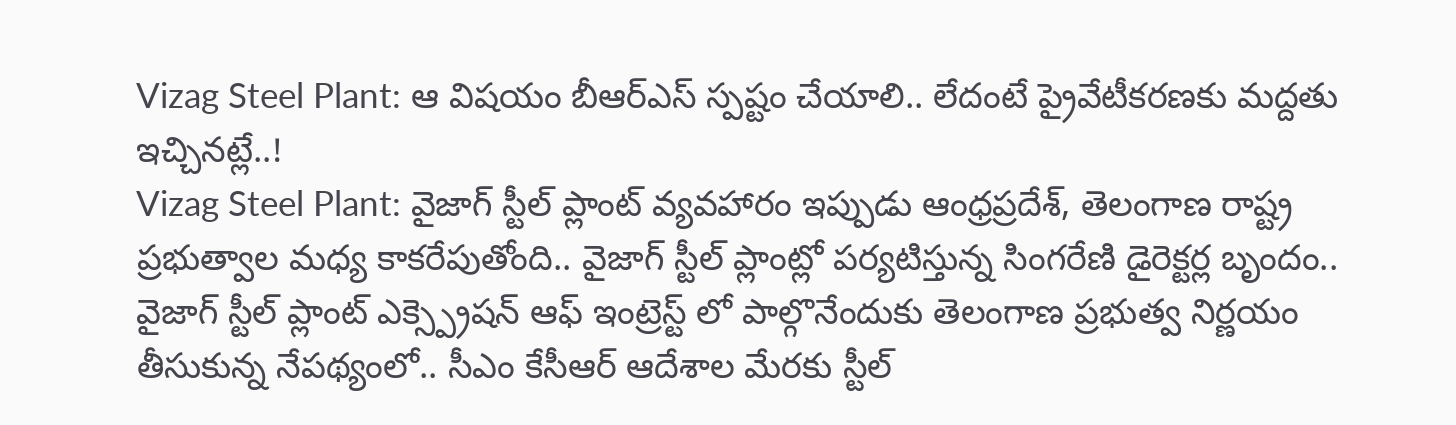Vizag Steel Plant: ఆ విషయం బీఆర్ఎస్ స్పష్టం చేయాలి.. లేదంటే ప్రైవేటీకరణకు మద్దతు ఇచ్చినట్లే..!
Vizag Steel Plant: వైజాగ్ స్టీల్ ప్లాంట్ వ్యవహారం ఇప్పుడు ఆంధ్రప్రదేశ్, తెలంగాణ రాష్ట్ర ప్రభుత్వాల మధ్య కాకరేపుతోంది.. వైజాగ్ స్టీల్ ప్లాంట్లో పర్యటిస్తున్న సింగరేణి డైరెక్టర్ల బృందం.. వైజాగ్ స్టీల్ ప్లాంట్ ఎక్స్ప్రెషన్ ఆఫ్ ఇంట్రెస్ట్ లో పాల్గొనేందుకు తెలంగాణ ప్రభుత్వ నిర్ణయం తీసుకున్న నేపథ్యంలో.. సీఎం కేసీఆర్ ఆదేశాల మేరకు స్టీల్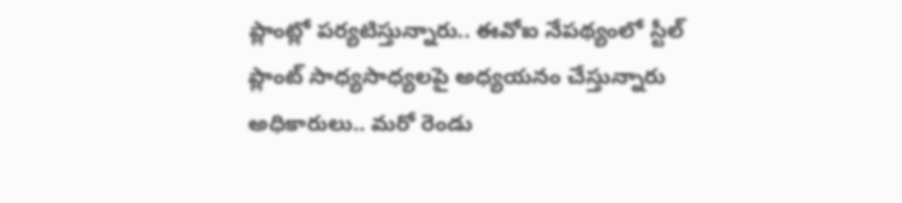ప్లాంట్లో పర్యటిస్తున్నారు.. ఈవోఐ నేపథ్యంలో స్టీల్ ప్లాంట్ సాధ్యసాధ్యలపై అధ్యయనం చేస్తున్నారు అధికారులు.. మరో రెండు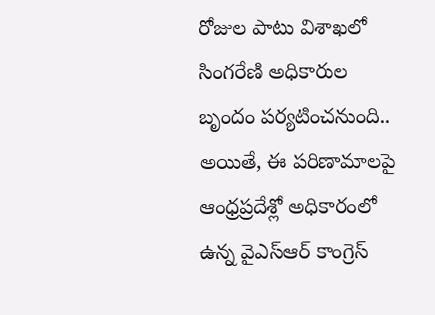రోజుల పాటు విశాఖలో సింగరేణి అధికారుల బృందం పర్యటించనుంది.. అయితే, ఈ పరిణామాలపై ఆంధ్రప్రదేశ్లో అధికారంలో ఉన్న వైఎస్ఆర్ కాంగ్రెస్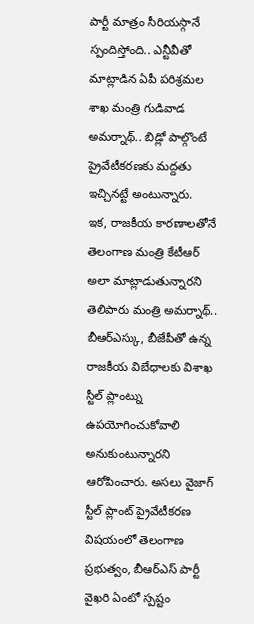పార్టీ మాత్రం సీరియస్గానే స్పందిస్తోంది.. ఎన్టీవీతో మాట్లాడిన ఏపీ పరిశ్రమల శాఖ మంత్రి గుడివాడ అమర్నాథ్.. బిడ్లో పాల్గొంటే ప్రైవేటీకరణకు మద్దతు ఇచ్చినట్టే అంటున్నారు.
ఇక, రాజకీయ కారణాలతోనే తెలంగాణ మంత్రి కేటీఆర్ అలా మాట్లాడుతున్నారని తెలిపారు మంత్రి అమర్నాథ్.. బీఆర్ఎస్కు, బీజేపీతో ఉన్న రాజకీయ విబేధాలకు విశాఖ స్టీల్ ప్లాంట్ను ఉపయోగించుకోవాలి అనుకుంటున్నారని ఆరోపించారు. అసలు వైజాగ్ స్టీల్ ప్లాంట్ ప్రైవేటీకరణ విషయంలో తెలంగాణ ప్రభుత్వం, బీఆర్ఎస్ పార్టీ వైఖరి ఏంటో స్పష్టం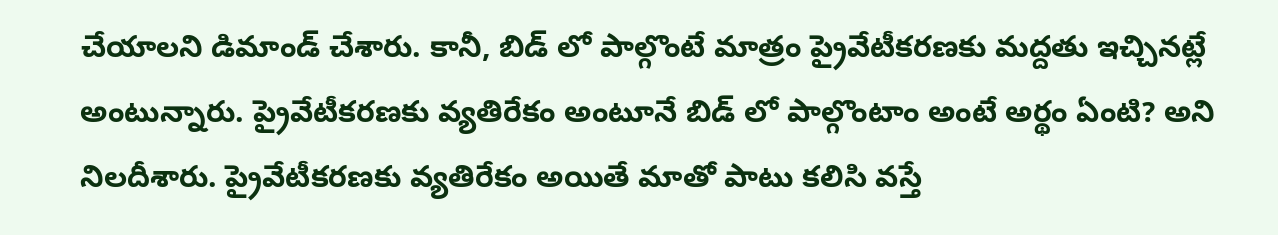చేయాలని డిమాండ్ చేశారు. కానీ, బిడ్ లో పాల్గొంటే మాత్రం ప్రైవేటీకరణకు మద్దతు ఇచ్చినట్లే అంటున్నారు. ప్రైవేటీకరణకు వ్యతిరేకం అంటూనే బిడ్ లో పాల్గొంటాం అంటే అర్థం ఏంటి? అని నిలదీశారు. ప్రైవేటీకరణకు వ్యతిరేకం అయితే మాతో పాటు కలిసి వస్తే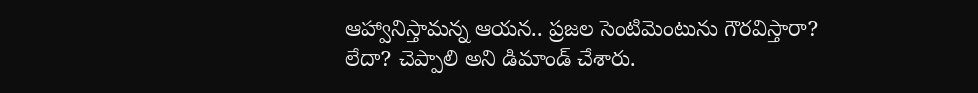ఆహ్వానిస్తామన్న ఆయన.. ప్రజల సెంటిమెంటును గౌరవిస్తారా? లేదా? చెప్పాలి అని డిమాండ్ చేశారు.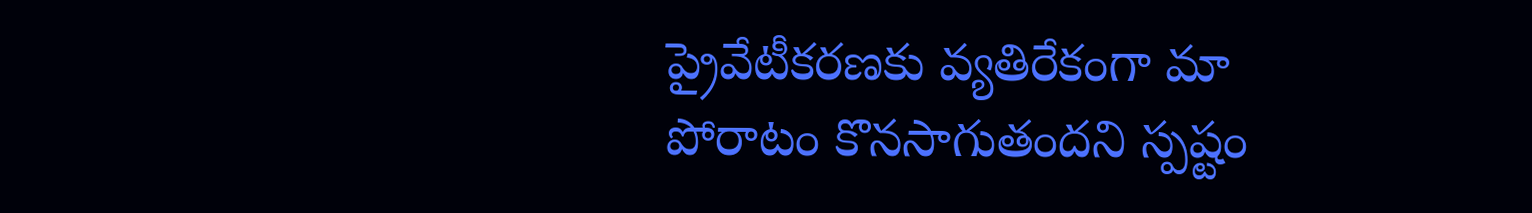ప్రైవేటీకరణకు వ్యతిరేకంగా మా పోరాటం కొనసాగుతందని స్పష్టం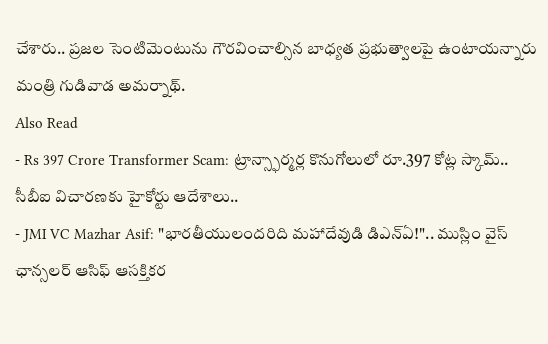చేశారు.. ప్రజల సెంటిమెంటును గౌరవించాల్సిన బాధ్యత ప్రభుత్వాలపై ఉంటాయన్నారు మంత్రి గుడివాడ అమర్నాథ్.
Also Read
- Rs 397 Crore Transformer Scam: ట్రాన్స్ఫార్మర్ల కొనుగోలులో రూ.397 కోట్ల స్కామ్.. సీబీఐ విచారణకు హైకోర్టు ఆదేశాలు..
- JMI VC Mazhar Asif: "భారతీయులందరిది మహాదేవుడి డిఎన్ఏ!".. ముస్లిం వైస్ ఛాన్సలర్ ఆసిఫ్ ఆసక్తికర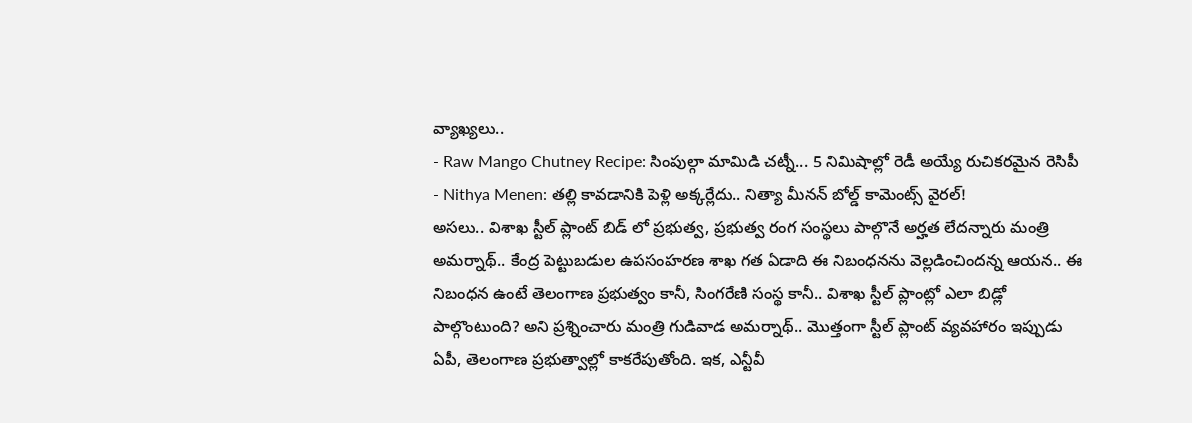వ్యాఖ్యలు..
- Raw Mango Chutney Recipe: సింపుల్గా మామిడి చట్నీ... 5 నిమిషాల్లో రెడీ అయ్యే రుచికరమైన రెసిపీ
- Nithya Menen: తల్లి కావడానికి పెళ్లి అక్కర్లేదు.. నిత్యా మీనన్ బోల్డ్ కామెంట్స్ వైరల్!
అసలు.. విశాఖ స్టీల్ ప్లాంట్ బిడ్ లో ప్రభుత్వ, ప్రభుత్వ రంగ సంస్థలు పాల్గొనే అర్హత లేదన్నారు మంత్రి అమర్నాథ్.. కేంద్ర పెట్టుబడుల ఉపసంహరణ శాఖ గత ఏడాది ఈ నిబంధనను వెల్లడించిందన్న ఆయన.. ఈ నిబంధన ఉంటే తెలంగాణ ప్రభుత్వం కానీ, సింగరేణి సంస్థ కానీ.. విశాఖ స్టీల్ ప్లాంట్లో ఎలా బిడ్లో పాల్గొంటుంది? అని ప్రశ్నించారు మంత్రి గుడివాడ అమర్నాథ్.. మొత్తంగా స్టీల్ ప్లాంట్ వ్యవహారం ఇప్పుడు ఏపీ, తెలంగాణ ప్రభుత్వాల్లో కాకరేపుతోంది. ఇక, ఎన్టీవీ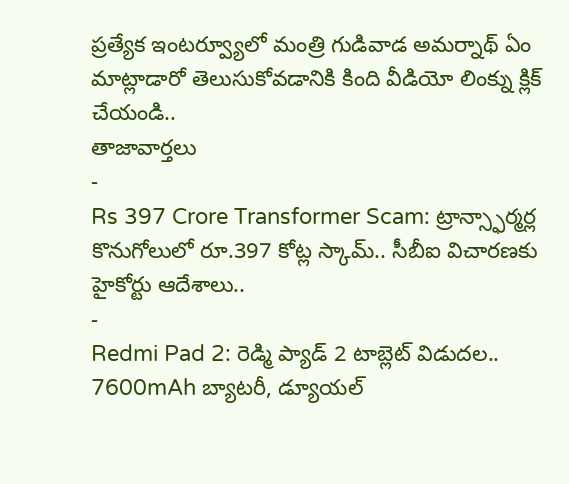ప్రత్యేక ఇంటర్వ్యూలో మంత్రి గుడివాడ అమర్నాథ్ ఏం మాట్లాడారో తెలుసుకోవడానికి కింది వీడియో లింక్ను క్లిక్ చేయండి..
తాజావార్తలు
-
Rs 397 Crore Transformer Scam: ట్రాన్స్ఫార్మర్ల కొనుగోలులో రూ.397 కోట్ల స్కామ్.. సీబీఐ విచారణకు హైకోర్టు ఆదేశాలు..
-
Redmi Pad 2: రెడ్మి ప్యాడ్ 2 టాబ్లెట్ విడుదల.. 7600mAh బ్యాటరీ, డ్యూయల్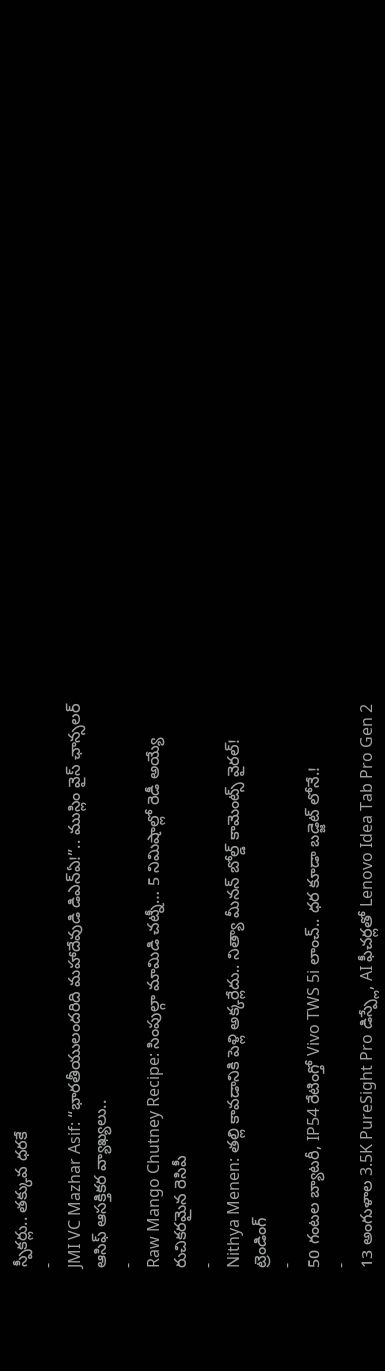స్పీకర్లు.. తక్కువ ధరకే
-
JMI VC Mazhar Asif: “భారతీయులందరిది మహాదేవుడి డిఎన్ఏ!”.. ముస్లిం వైస్ ఛాన్సలర్ ఆసిఫ్ ఆసక్తికర వ్యాఖ్యలు..
-
Raw Mango Chutney Recipe: సింపుల్గా మామిడి చట్నీ… 5 నిమిషాల్లో రెడీ అయ్యే రుచికరమైన రెసిపీ
-
Nithya Menen: తల్లి కావడానికి పెళ్లి అక్కర్లేదు.. నిత్యా మీనన్ బోల్డ్ కామెంట్స్ వైరల్!
ట్రెండింగ్
-
50 గంటల బ్యాటరీ, IP54 రేటింగ్తో Vivo TWS 5i లాంచ్.. ధర కూడా బడ్జెట్ లోనే.!
-
13 అంగుళాల 3.5K PureSight Pro డిస్ప్లే, AI ఫీచర్లతో Lenovo Idea Tab Pro Gen 2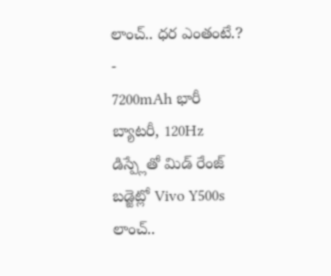లాంచ్.. ధర ఎంతంటే.?
-
7200mAh భారీ బ్యాటరీ, 120Hz డిస్ప్లేతో మిడ్ రేంజ్ బడ్జెట్లో Vivo Y500s లాంచ్..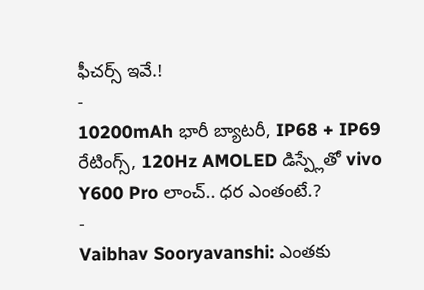ఫీచర్స్ ఇవే.!
-
10200mAh భారీ బ్యాటరీ, IP68 + IP69 రేటింగ్స్, 120Hz AMOLED డిస్ప్లేతో vivo Y600 Pro లాంచ్.. ధర ఎంతంటే.?
-
Vaibhav Sooryavanshi: ఎంతకు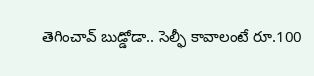తెగించావ్ బుడ్డోడా.. సెల్ఫీ కావాలంటే రూ.100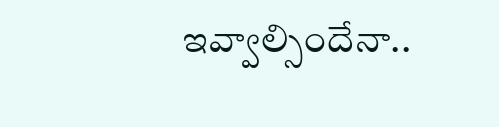ఇవ్వాల్సిందేనా..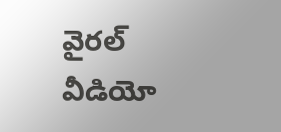వైరల్ వీడియో